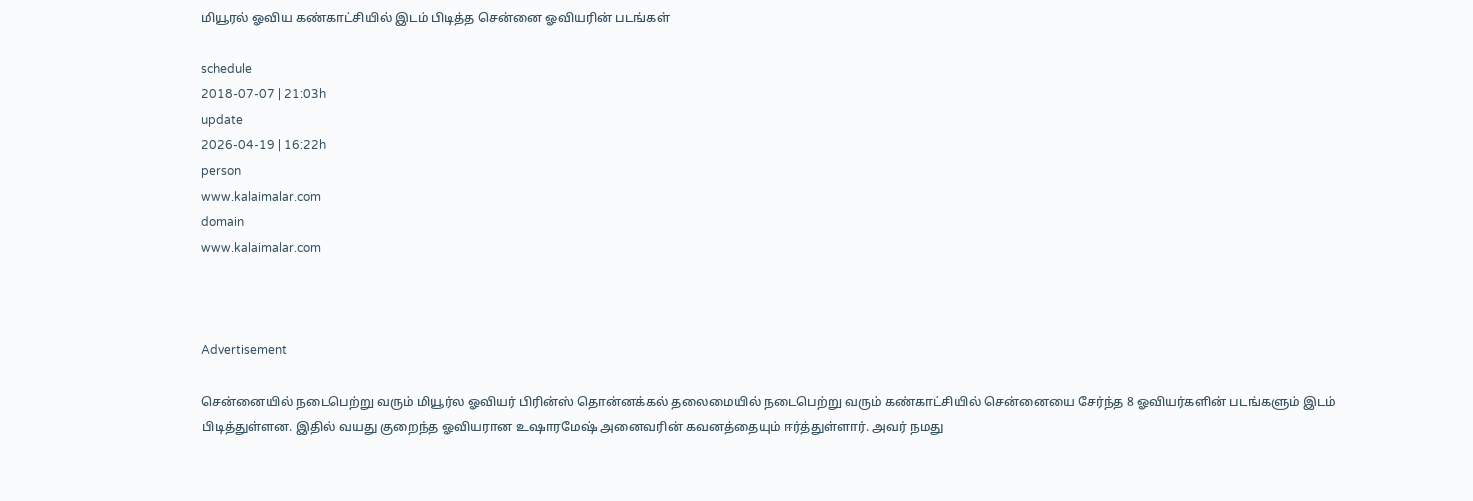மியூரல் ஓவிய கண்காட்சியில் இடம் பிடித்த சென்னை ஓவியரின் படங்கள்

schedule
2018-07-07 | 21:03h
update
2026-04-19 | 16:22h
person
www.kalaimalar.com
domain
www.kalaimalar.com



Advertisement

சென்னையில் நடைபெற்று வரும் மியூர்ல ஓவியர் பிரின்ஸ் தொன்னக்கல் தலைமையில் நடைபெற்று வரும் கண்காட்சியில் சென்னையை சேர்ந்த 8 ஓவியர்களின் படங்களும் இடம் பிடித்துள்ளன. இதில் வயது குறைந்த ஓவியரான உஷாரமேஷ் அனைவரின் கவனத்தையும் ஈர்த்துள்ளார். அவர் நமது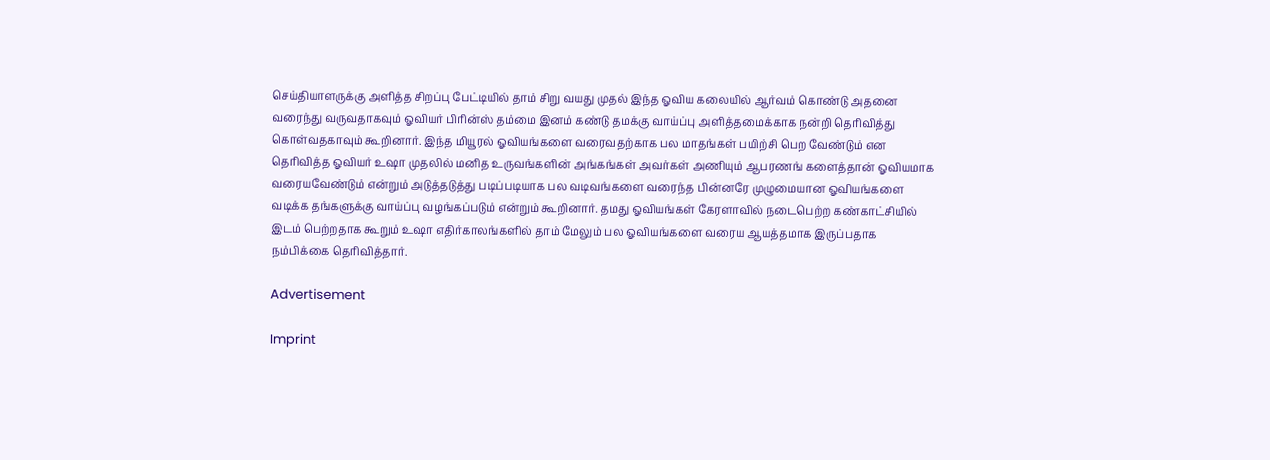செய்தியாளருக்கு அளித்த சிறப்பு பேட்டியில் தாம் சிறு வயது முதல் இந்த ஓவிய கலையில் ஆர்வம் கொண்டு அதனை வரைந்து வருவதாகவும் ஓவியர் பிரின்ஸ் தம்மை இனம் கண்டு தமக்கு வாய்ப்பு அளித்தமைக்காக நன்றி தெரிவித்து கொள்வதகாவும் கூறினார். இந்த மியூரல் ஓவியங்களை வரைவதற்காக பல மாதங்கள் பயிற்சி பெற வேண்டும் என தெரிவித்த ஓவியர் உஷா முதலில் மனித உருவங்களின் அங்கங்கள் அவர்கள் அணியும் ஆபரணங் களைத்தான் ஓவியமாக வரையவேண்டும் என்றும் அடுத்தடுத்து படிப்படியாக பல வடிவங்களை வரைந்த பின்னரே முழுமையான ஓவியங்களை வடிக்க தங்களுக்கு வாய்ப்பு வழங்கப்படும் என்றும் கூறினார். தமது ஓவியங்கள் கேரளாவில் நடைபெற்ற கண்காட்சியில் இடம் பெற்றதாக கூறும் உஷா எதிர்காலங்களில் தாம் மேலும் பல ஓவியங்களை வரைய ஆயத்தமாக இருப்பதாக நம்பிக்கை தெரிவித்தார்.

Advertisement

Imprint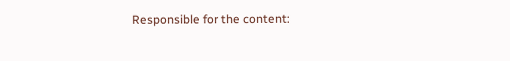Responsible for the content: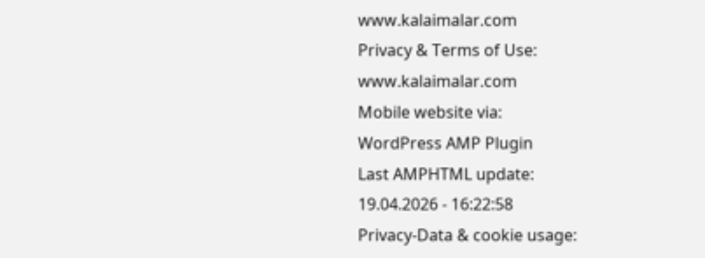www.kalaimalar.com
Privacy & Terms of Use:
www.kalaimalar.com
Mobile website via:
WordPress AMP Plugin
Last AMPHTML update:
19.04.2026 - 16:22:58
Privacy-Data & cookie usage: